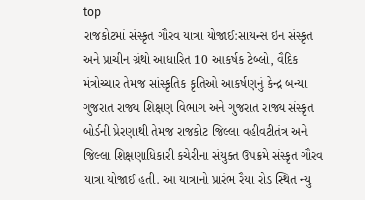top
રાજકોટમાં સંસ્કૃત ગૌરવ યાત્રા યોજાઈ:સાયન્સ ઇન સંસ્કૃત અને પ્રાચીન ગ્રંથો આધારિત 10 આકર્ષક ટેબ્લો, વૈદિક મંત્રોચ્ચાર તેમજ સાંસ્કૃતિક કૃતિઓ આકર્ષણનું કેન્દ્ર બન્યા
ગુજરાત રાજ્ય શિક્ષણ વિભાગ અને ગુજરાત રાજ્ય સંસ્કૃત બોર્ડની પ્રેરણાથી તેમજ રાજકોટ જિલ્લા વહીવટીતંત્ર અને જિલ્લા શિક્ષણાધિકારી કચેરીના સંયુક્ત ઉપક્રમે સંસ્કૃત ગૌરવ યાત્રા યોજાઈ હતી. આ યાત્રાનો પ્રારંભ રૈયા રોડ સ્થિત ન્યુ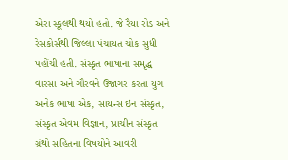એરા સ્કૂલથી થયો હતો. જે રૈયા રોડ અને રેસકોર્સથી જિલ્લા પંચાયત ચોક સુધી પહોંચી હતી. સંસ્કૃત ભાષાના સમૃદ્ધ વારસા અને ગૌરવને ઉજાગર કરતા યુગ અનેક ભાષા એક, સાયન્સ ઇન સંસ્કૃત, સંસ્કૃત એવમ વિજ્ઞાન, પ્રાચીન સંસ્કૃત ગ્રંથો સહિતના વિષયોને આવરી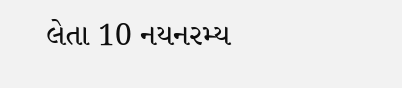લેતા 10 નયનરમ્ય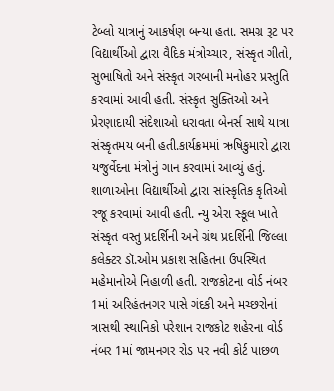ટેબ્લો યાત્રાનું આકર્ષણ બન્યા હતા. સમગ્ર રૂટ પર વિદ્યાર્થીઓ દ્વારા વૈદિક મંત્રોચ્ચાર, સંસ્કૃત ગીતો, સુભાષિતો અને સંસ્કૃત ગરબાની મનોહર પ્રસ્તુતિ કરવામાં આવી હતી. સંસ્કૃત સુક્તિઓ અને પ્રેરણાદાયી સંદેશાઓ ધરાવતા બેનર્સ સાથે યાત્રા સંસ્કૃતમય બની હતી.કાર્યક્રમમાં ઋષિકુમારો દ્વારા યજુર્વેદના મંત્રોનું ગાન કરવામાં આવ્યું હતું. શાળાઓના વિદ્યાર્થીઓ દ્વારા સાંસ્કૃતિક કૃતિઓ રજૂ કરવામાં આવી હતી. ન્યુ એરા સ્કૂલ ખાતે સંસ્કૃત વસ્તુ પ્રદર્શિની અને ગ્રંથ પ્રદર્શિની જિલ્લા કલેક્ટર ડૉ.ઓમ પ્રકાશ સહિતના ઉપસ્થિત મહેમાનોએ નિહાળી હતી. રાજકોટના વોર્ડ નંબર 1માં અરિહંતનગર પાસે ગંદકી અને મચ્છરોનાં ત્રાસથી સ્થાનિકો પરેશાન રાજકોટ શહેરના વોર્ડ નંબર 1માં જામનગર રોડ પર નવી કોર્ટ પાછળ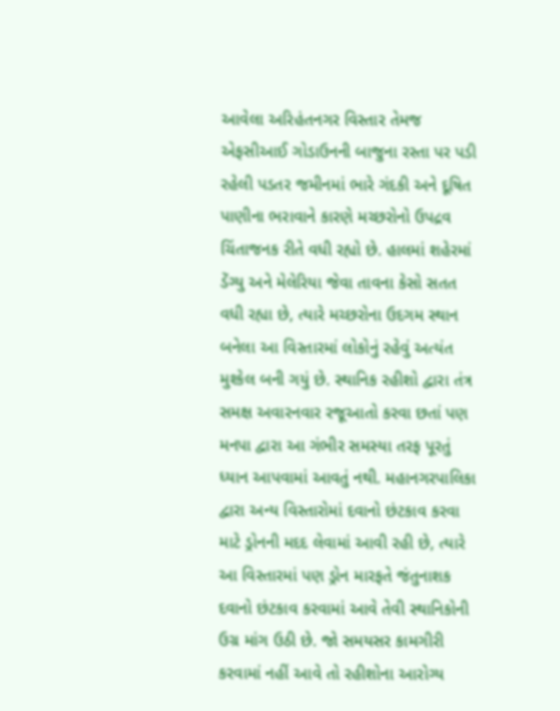આવેલા અરિહંતનગર વિસ્તાર તેમજ એફસીઆઈ ગોડાઉનની બાજુના રસ્તા પર પડી રહેલી પડતર જમીનમાં ભારે ગંદકી અને દૂષિત પાણીના ભરાવાને કારણે મચ્છરોનો ઉપદ્રવ ચિંતાજનક રીતે વધી રહ્યો છે. હાલમાં શહેરમાં ડેંગ્યુ અને મેલેરિયા જેવા તાવના કેસો સતત વધી રહ્યા છે, ત્યારે મચ્છરોના ઉદગમ સ્થાન બનેલા આ વિસ્તારમાં લોકોનું રહેવું અત્યંત મુશ્કેલ બની ગયું છે. સ્થાનિક રહીશો દ્વારા તંત્ર સમક્ષ અવારનવાર રજૂઆતો કરવા છતાં પણ મનપા દ્વારા આ ગંભીર સમસ્યા તરફ પૂરતું ધ્યાન આપવામાં આવતું નથી. મહાનગરપાલિકા દ્વારા અન્ય વિસ્તારોમાં દવાનો છંટકાવ કરવા માટે ડ્રોનની મદદ લેવામાં આવી રહી છે, ત્યારે આ વિસ્તારમાં પણ ડ્રોન મારફતે જંતુનાશક દવાનો છંટકાવ કરવામાં આવે તેવી સ્થાનિકોની ઉગ્ર માંગ ઉઠી છે. જો સમયસર કામગીરી કરવામાં નહીં આવે તો રહીશોના આરોગ્ય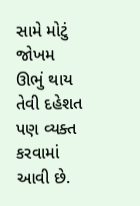સામે મોટું જોખમ ઊભું થાય તેવી દહેશત પણ વ્યક્ત કરવામાં આવી છે.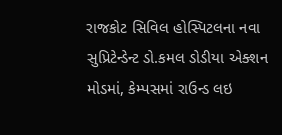રાજકોટ સિવિલ હોસ્પિટલના નવા સુપ્રિટેન્ડેન્ટ ડો.કમલ ડોડીયા એક્શન મોડમાં, કેમ્પસમાં રાઉન્ડ લઇ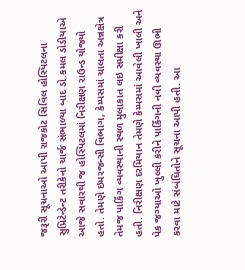જરૂરી સૂચનાઓ આપી રાજકોટ સિવિલ હોસ્પિટલના સુપ્રિટેન્ડેન્ટ તરીકેનો ચાર્જ સંભાળ્યા બાદ ડો.કમલ ડોડીયાએ આજે સવારથી જ હોસ્પિટલમાં નિરીક્ષણ રાઉન્ડ યોજ્યો હતો. તેમણે ઇમરજન્સી વિભાગ, કેમ્પસમાં ચાલતા અન્નક્ષેત્ર તેમજ પાર્કિંગ વ્યવસ્થાની સ્થળ મુલાકાત લઇ સમીક્ષા કરી હતી. નિરીક્ષણ દરમિયાન તેમણે કેમ્પસમાં આવેલી ખાલી અને પેક જગ્યાઓ ખુલ્લી કરીને પાર્કિંગની નવી વ્યવસ્થા ઊભી કરવા માટે સંબંધિતોને સૂચના આપી હતી. આ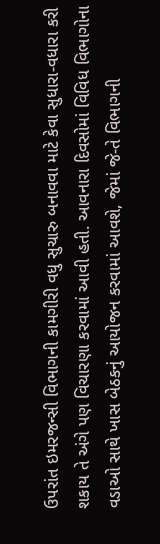ઉપરાંત ઇમરજન્સી વિભાગની કામગીરી વધુ સુચારુ બનાવવા માટે કેવા સુધારા-વધારા કરી શકાય તે અંગે પણ વિચારણા કરવામાં આવી હતી. આવનારા દિવસોમાં વિવિધ વિભાગોના વડાઓ સાથે ખાસ બેઠકનું આયોજન કરવામાં આવશે, જેમાં જે-તે વિભાગની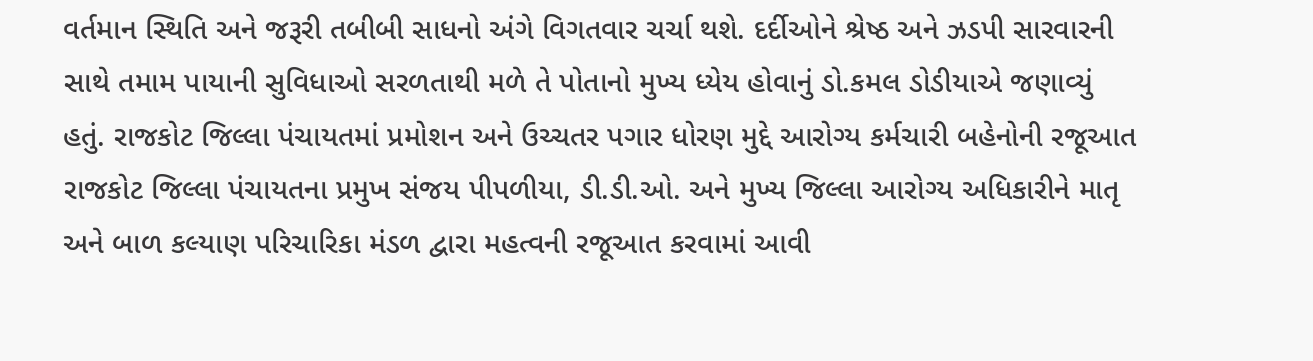વર્તમાન સ્થિતિ અને જરૂરી તબીબી સાધનો અંગે વિગતવાર ચર્ચા થશે. દર્દીઓને શ્રેષ્ઠ અને ઝડપી સારવારની સાથે તમામ પાયાની સુવિધાઓ સરળતાથી મળે તે પોતાનો મુખ્ય ધ્યેય હોવાનું ડો.કમલ ડોડીયાએ જણાવ્યું હતું. રાજકોટ જિલ્લા પંચાયતમાં પ્રમોશન અને ઉચ્ચતર પગાર ધોરણ મુદ્દે આરોગ્ય કર્મચારી બહેનોની રજૂઆત રાજકોટ જિલ્લા પંચાયતના પ્રમુખ સંજય પીપળીયા, ડી.ડી.ઓ. અને મુખ્ય જિલ્લા આરોગ્ય અધિકારીને માતૃ અને બાળ કલ્યાણ પરિચારિકા મંડળ દ્વારા મહત્વની રજૂઆત કરવામાં આવી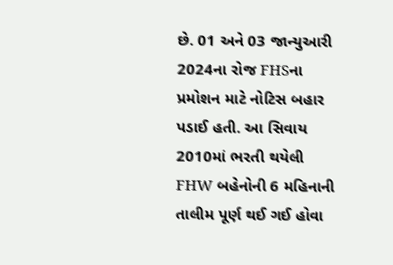છે. 01 અને 03 જાન્યુઆરી 2024ના રોજ FHSના પ્રમોશન માટે નોટિસ બહાર પડાઈ હતી. આ સિવાય 2010માં ભરતી થયેલી FHW બહેનોની 6 મહિનાની તાલીમ પૂર્ણ થઈ ગઈ હોવા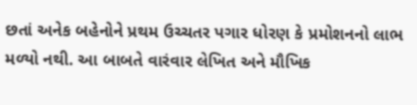છતાં અનેક બહેનોને પ્રથમ ઉચ્ચતર પગાર ધોરણ કે પ્રમોશનનો લાભ મળ્યો નથી. આ બાબતે વારંવાર લેખિત અને મૌખિક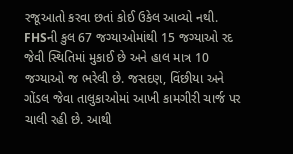રજૂઆતો કરવા છતાં કોઈ ઉકેલ આવ્યો નથી. FHSની કુલ 67 જગ્યાઓમાંથી 15 જગ્યાઓ રદ જેવી સ્થિતિમાં મુકાઈ છે અને હાલ માત્ર 10 જગ્યાઓ જ ભરેલી છે. જસદણ, વિંછીયા અને ગોંડલ જેવા તાલુકાઓમાં આખી કામગીરી ચાર્જ પર ચાલી રહી છે. આથી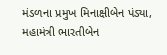મંડળના પ્રમુખ મિનાક્ષીબેન પંડ્યા, મહામંત્રી ભારતીબેન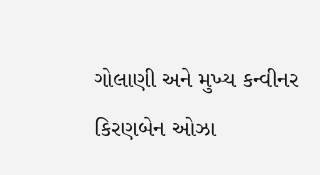ગોલાણી અને મુખ્ય કન્વીનર કિરણબેન ઓઝા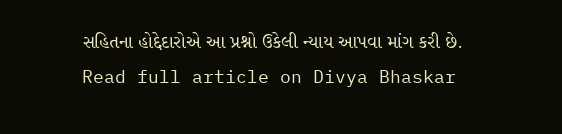સહિતના હોદ્દેદારોએ આ પ્રશ્નો ઉકેલી ન્યાય આપવા માંગ કરી છે.
Read full article on Divya Bhaskar